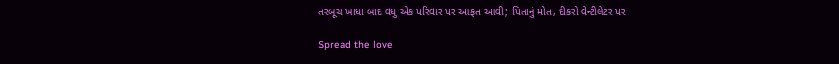તરબૂચ ખાધા બાદ વધુ એક પરિવાર પર આફત આવી; પિતાનું મોત, દીકરો વેન્ટીલેટર પર

Spread the love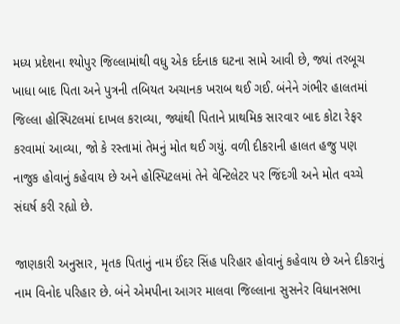મધ્ય પ્રદેશના શ્યોપુર જિલ્લામાંથી વધુ એક દર્દનાક ઘટના સામે આવી છે, જ્યાં તરબૂચ ખાધા બાદ પિતા અને પુત્રની તબિયત અચાનક ખરાબ થઈ ગઈ. બંનેને ગંભીર હાલતમાં જિલ્લા હોસ્પિટલમાં દાખલ કરાવ્યા, જ્યાંથી પિતાને પ્રાથમિક સારવાર બાદ કોટા રેફર કરવામાં આવ્યા, જો કે રસ્તામાં તેમનું મોત થઈ ગયું. વળી દીકરાની હાલત હજુ પણ નાજુક હોવાનું કહેવાય છે અને હોસ્પિટલમાં તેને વેન્ટિલેટર પર જિંદગી અને મોત વચ્ચે સંઘર્ષ કરી રહ્યો છે.

જાણકારી અનુસાર, મૃતક પિતાનું નામ ઈંદર સિંહ પરિહાર હોવાનું કહેવાય છે અને દીકરાનું નામ વિનોદ પરિહાર છે. બંને એમપીના આગર માલવા જિલ્લાના સુસનેર વિધાનસભા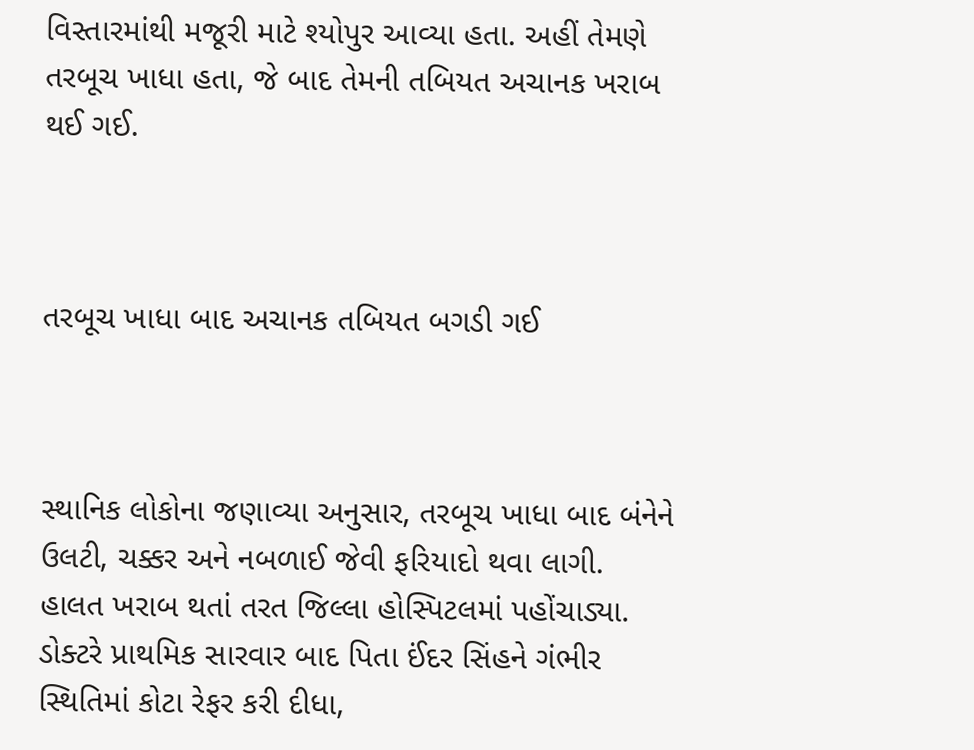વિસ્તારમાંથી મજૂરી માટે શ્યોપુર આવ્યા હતા. અહીં તેમણે તરબૂચ ખાધા હતા, જે બાદ તેમની તબિયત અચાનક ખરાબ થઈ ગઈ.



તરબૂચ ખાધા બાદ અચાનક તબિયત બગડી ગઈ



સ્થાનિક લોકોના જણાવ્યા અનુસાર, તરબૂચ ખાધા બાદ બંનેને ઉલટી, ચક્કર અને નબળાઈ જેવી ફરિયાદો થવા લાગી. હાલત ખરાબ થતાં તરત જિલ્લા હોસ્પિટલમાં પહોંચાડ્યા. ડોક્ટરે પ્રાથમિક સારવાર બાદ પિતા ઈંદર સિંહને ગંભીર સ્થિતિમાં કોટા રેફર કરી દીધા,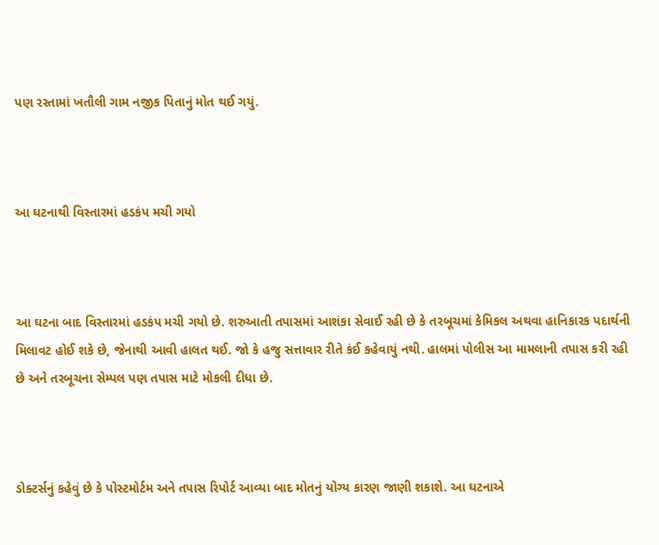પણ રસ્તામાં ખતૌલી ગામ નજીક પિતાનું મોત થઈ ગયું.



આ ઘટનાથી વિસ્તારમાં હડકંપ મચી ગયો



આ ઘટના બાદ વિસ્તારમાં હડકંપ મચી ગયો છે. શરુઆતી તપાસમાં આશંકા સેવાઈ રહી છે કે તરબૂચમાં કેમિકલ અથવા હાનિકારક પદાર્થની મિલાવટ હોઈ શકે છે, જેનાથી આવી હાલત થઈ. જો કે હજુ સત્તાવાર રીતે કંઈ કહેવાયું નથી. હાલમાં પોલીસ આ મામલાની તપાસ કરી રહી છે અને તરબૂચના સેમ્પલ પણ તપાસ માટે મોકલી દીધા છે.



ડોક્ટર્સનું કહેવું છે કે પોસ્ટમોર્ટમ અને તપાસ રિપોર્ટ આવ્યા બાદ મોતનું યોગ્ય કારણ જાણી શકાશે. આ ઘટનાએ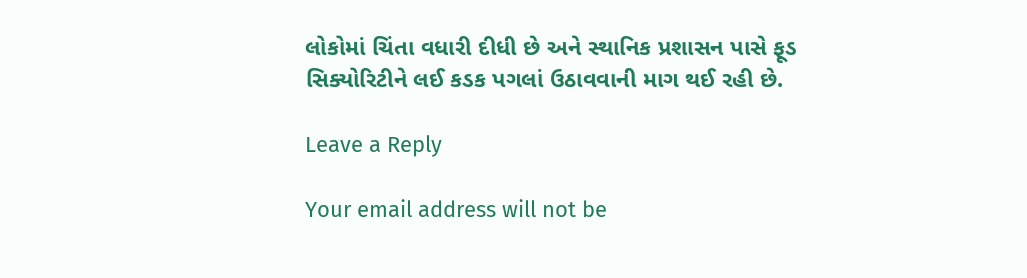લોકોમાં ચિંતા વધારી દીધી છે અને સ્થાનિક પ્રશાસન પાસે ફૂડ સિક્યોરિટીને લઈ કડક પગલાં ઉઠાવવાની માગ થઈ રહી છે.

Leave a Reply

Your email address will not be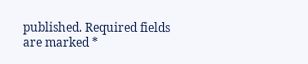published. Required fields are marked *